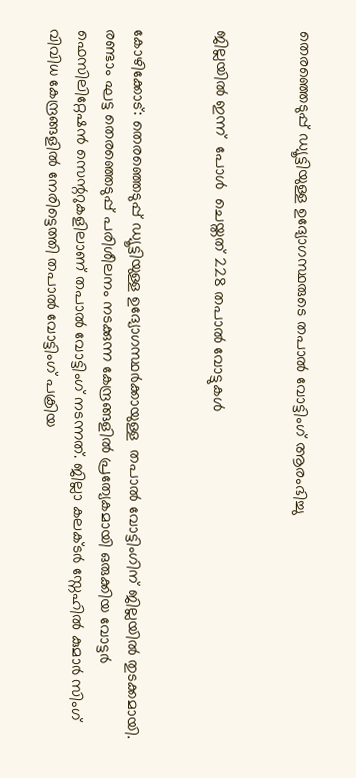തെരഞ്ഞെടുപ്പ് ഡ്യൂട്ടിയുള്ള ഉദ്യോഗസ്ഥരുടെ തപാല്‍ വോട്ടിംഗ് ആരംഭിച്ചു


ജില്ലയിൽ ഇന്ന്  പോൾ  ചെയ്തത് 228 തപാൽ വോട്ടുകൾ


കോഴിക്കോട്: തെരഞ്ഞെടുപ്പ് ഡ്യൂട്ടിയുള്ള ഉദ്യോഗസ്ഥര്‍ക്കായുള്ള  തപാല്‍ വോട്ടിംഗിന് ജില്ലയിൽ തുടക്കമായി. രണ്ടാം ഘട്ട തെരഞ്ഞെടുപ്പ് പരിശീലനം നടക്കുന്ന കേന്ദ്രങ്ങളില്‍ പ്രത്യേകമായി ഒരുക്കിയ വോട്ടര്‍ ഫെസിലിറ്റേഷന്‍ സെന്ററുകളിലാണ് തപാല്‍ വോട്ടിംഗ് നടന്നത്. ജില്ലാ കലക്ടർ സ്നേഹിൽ കുമാർ സിംഗ് വിവിധ കേന്ദ്രങ്ങളിൽ നേരിട്ടെത്തി തപാൽ വോട്ടിംഗ് പക്രിയ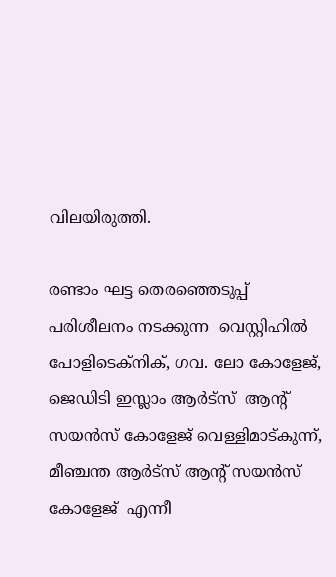വിലയിരുത്തി.

രണ്ടാം ഘട്ട തെരഞ്ഞെടുപ്പ് പരിശീലനം നടക്കുന്ന  വെസ്റ്റിഹില്‍ പോളിടെക്‌നിക്, ഗവ. ലോ കോളേജ്, ജെഡിടി ഇസ്ലാം ആര്‍ട്‌സ്  ആന്റ് സയന്‍സ് കോളേജ് വെള്ളിമാട്കുന്ന്, മീഞ്ചന്ത ആർട്സ് ആന്റ് സയൻസ് കോളേജ്  എന്നീ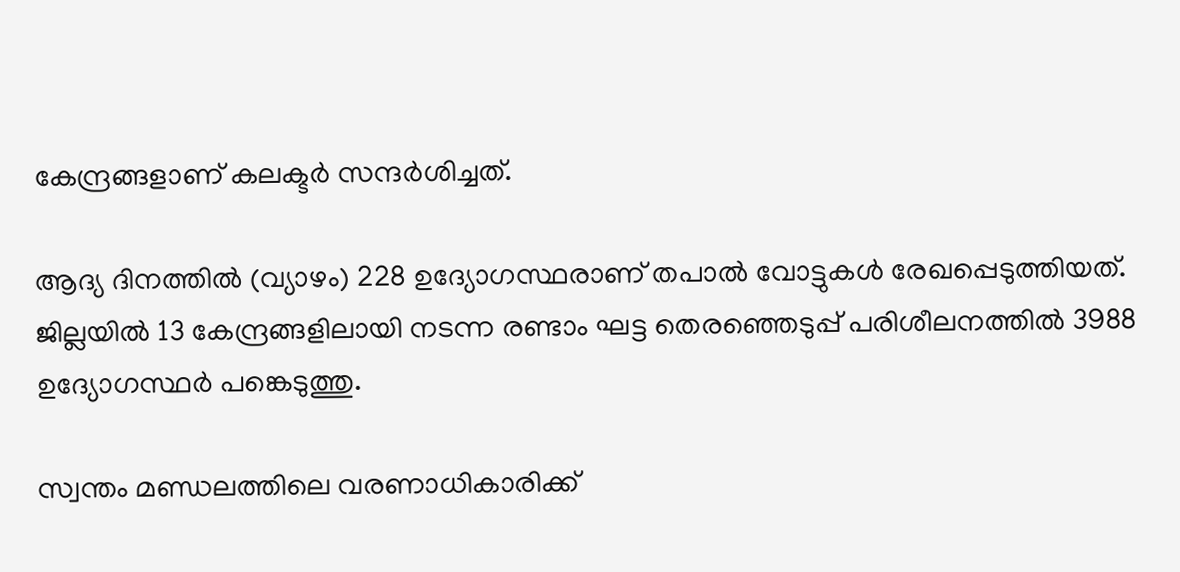കേന്ദ്രങ്ങളാണ് കലക്ടർ സന്ദര്‍ശിച്ചത്.

ആദ്യ ദിനത്തിൽ (വ്യാഴം) 228 ഉദ്യോഗസ്ഥരാണ് തപാൽ വോട്ടുകൾ രേഖപ്പെടുത്തിയത്. ജില്ലയിൽ 13 കേന്ദ്രങ്ങളിലായി നടന്ന രണ്ടാം ഘട്ട തെരഞ്ഞെടുപ്പ് പരിശീലനത്തിൽ 3988 ഉദ്യോഗസ്ഥര്‍ പങ്കെടുത്തു.

സ്വന്തം മണ്ഡലത്തിലെ വരണാധികാരിക്ക്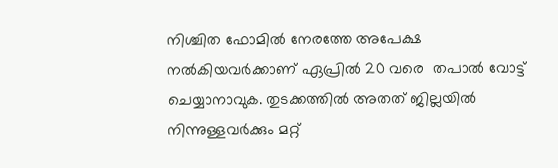നിശ്ചിത ഫോമിൽ നേരത്തേ അപേക്ഷ നല്‍കിയവര്‍ക്കാണ് ഏപ്രിൽ 20 വരെ  തപാല്‍ വോട്ട് ചെയ്യാനാവുക. തുടക്കത്തില്‍ അതത് ജില്ലയില്‍ നിന്നുള്ളവര്‍ക്കും മറ്റ്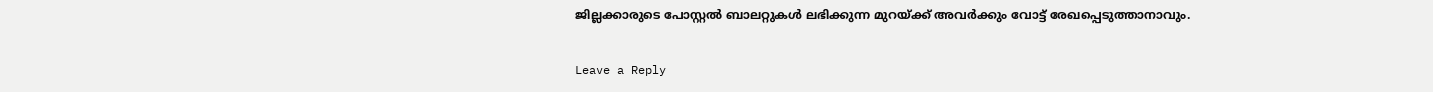ജില്ലക്കാരുടെ പോസ്റ്റല്‍ ബാലറ്റുകള്‍ ലഭിക്കുന്ന മുറയ്ക്ക് അവര്‍ക്കും വോട്ട് രേഖപ്പെടുത്താനാവും.

Leave a Reply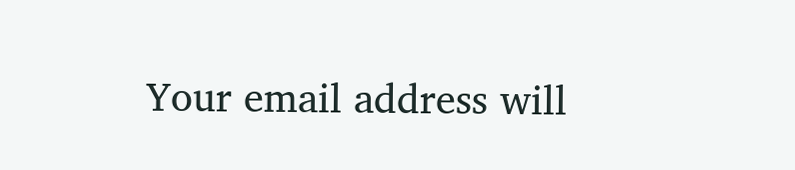Your email address will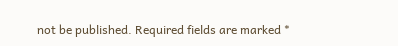not be published. Required fields are marked *